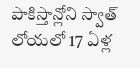పాకిస్తాన్లోని స్వాత్ లోయలో 17 ఏళ్ల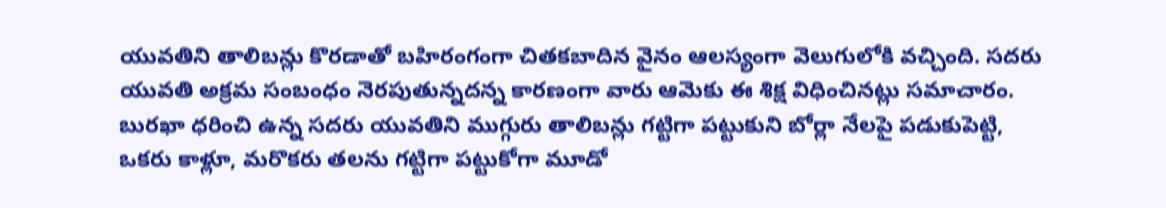యువతిని తాలిబన్లు కొరడాతో బహిరంగంగా చితకబాదిన వైనం ఆలస్యంగా వెలుగులోకి వచ్చింది. సదరు యువతి అక్రమ సంబంధం నెరపుతున్నదన్న కారణంగా వారు ఆమెకు ఈ శిక్ష విధించినట్లు సమాచారం. బురఖా ధరించి ఉన్న సదరు యువతిని ముగ్గురు తాలిబన్లు గట్టిగా పట్టుకుని బోర్లా నేలపై పడుకుపెట్టి, ఒకరు కాళ్లూ, మరొకరు తలను గట్టిగా పట్టుకోగా మూడో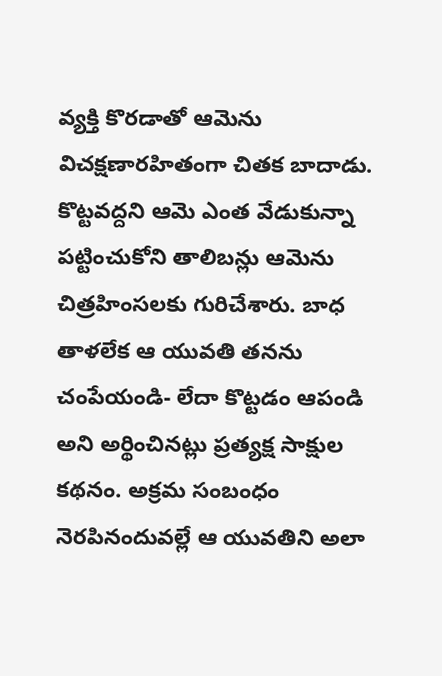వ్యక్తి కొరడాతో ఆమెను విచక్షణారహితంగా చితక బాదాడు. కొట్టవద్దని ఆమె ఎంత వేడుకున్నా పట్టించుకోని తాలిబన్లు ఆమెను చిత్రహింసలకు గురిచేశారు. బాధ తాళలేక ఆ యువతి తనను చంపేయండి- లేదా కొట్టడం ఆపండి అని అర్థించినట్లు ప్రత్యక్ష సాక్షుల కథనం. అక్రమ సంబంధం నెరపినందువల్లే ఆ యువతిని అలా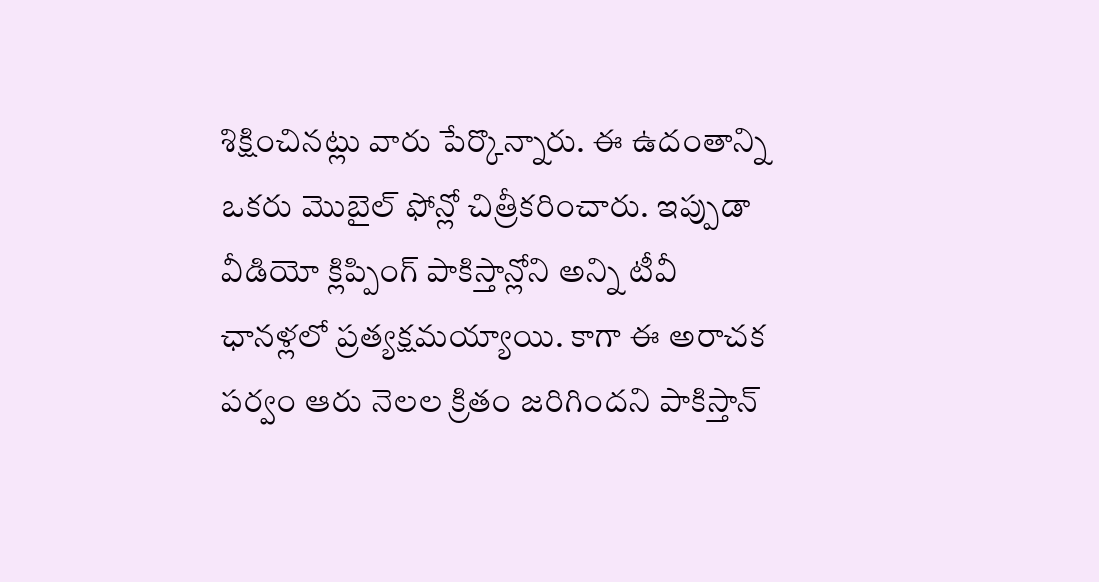శిక్షించినట్లు వారు పేర్కొన్నారు. ఈ ఉదంతాన్ని ఒకరు మొబైల్ ఫోన్లో చిత్రీకరించారు. ఇప్పుడా వీడియో క్లిప్పింగ్ పాకిస్తాన్లోని అన్ని టీవీ ఛానళ్లలో ప్రత్యక్షమయ్యాయి. కాగా ఈ అరాచక పర్వం ఆరు నెలల క్రితం జరిగిందని పాకిస్తాన్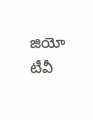జియో టీవీ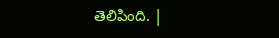తెలిపింది. |